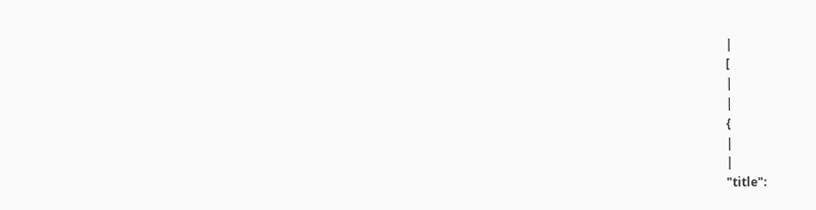|
[
|
|
{
|
|
"title":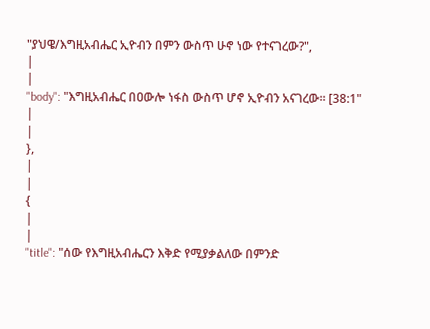"ያህዌ/እግዚአብሔር ኢዮብን በምን ውስጥ ሁኖ ነው የተናገረው?",
|
|
"body": "እግዚአብሔር በዐውሎ ነፋስ ውስጥ ሆኖ ኢዮብን አናገረው፡፡ [38:1"
|
|
},
|
|
{
|
|
"title": "ሰው የእግዚአብሔርን እቅድ የሚያቃልለው በምንድ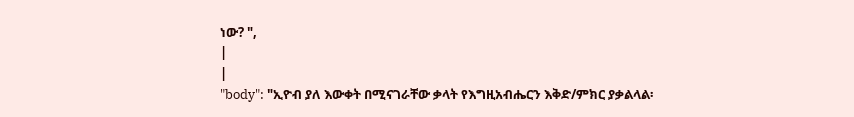ነው? ",
|
|
"body": "ኢዮብ ያለ እውቀት በሚናገራቸው ቃላት የእግዚአብሔርን እቅድ/ምክር ያቃልላል፡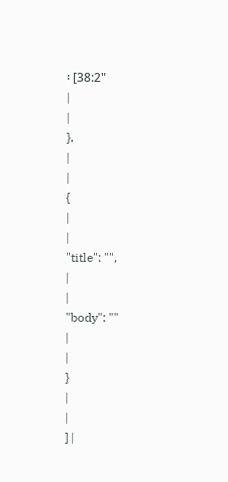፡ [38:2"
|
|
},
|
|
{
|
|
"title": "",
|
|
"body": ""
|
|
}
|
|
] |